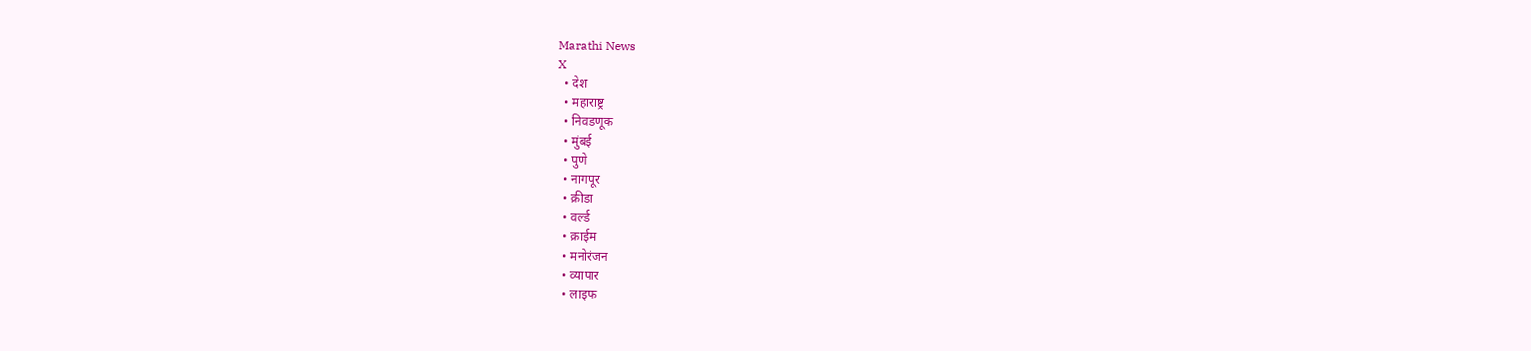Marathi News
X
  • देश
  • महाराष्ट्र
  • निवडणूक
  • मुंबई
  • पुणे
  • नागपूर
  • क्रीडा
  • वर्ल्ड
  • क्राईम
  • मनोरंजन
  • व्यापार
  • लाइफ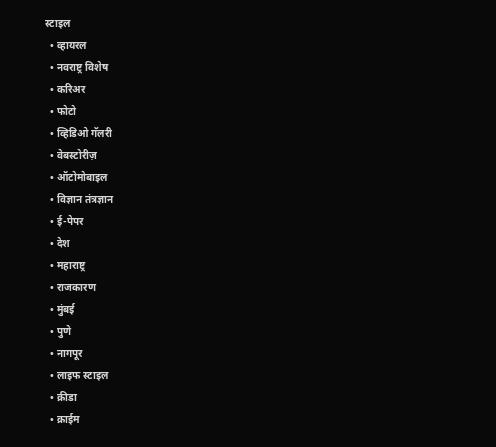स्टाइल
  • व्हायरल
  • नवराष्ट्र विशेष
  • करिअर
  • फोटो
  • व्हिडिओ गॅलरी
  • वेबस्टोरीज़
  • ऑटोमोबाइल
  • विज्ञान तंत्रज्ञान
  • ई-पेपर
  • देश
  • महाराष्ट्र
  • राजकारण
  • मुंबई
  • पुणे
  • नागपूर
  • लाइफ स्टाइल
  • क्रीडा
  • क्राईम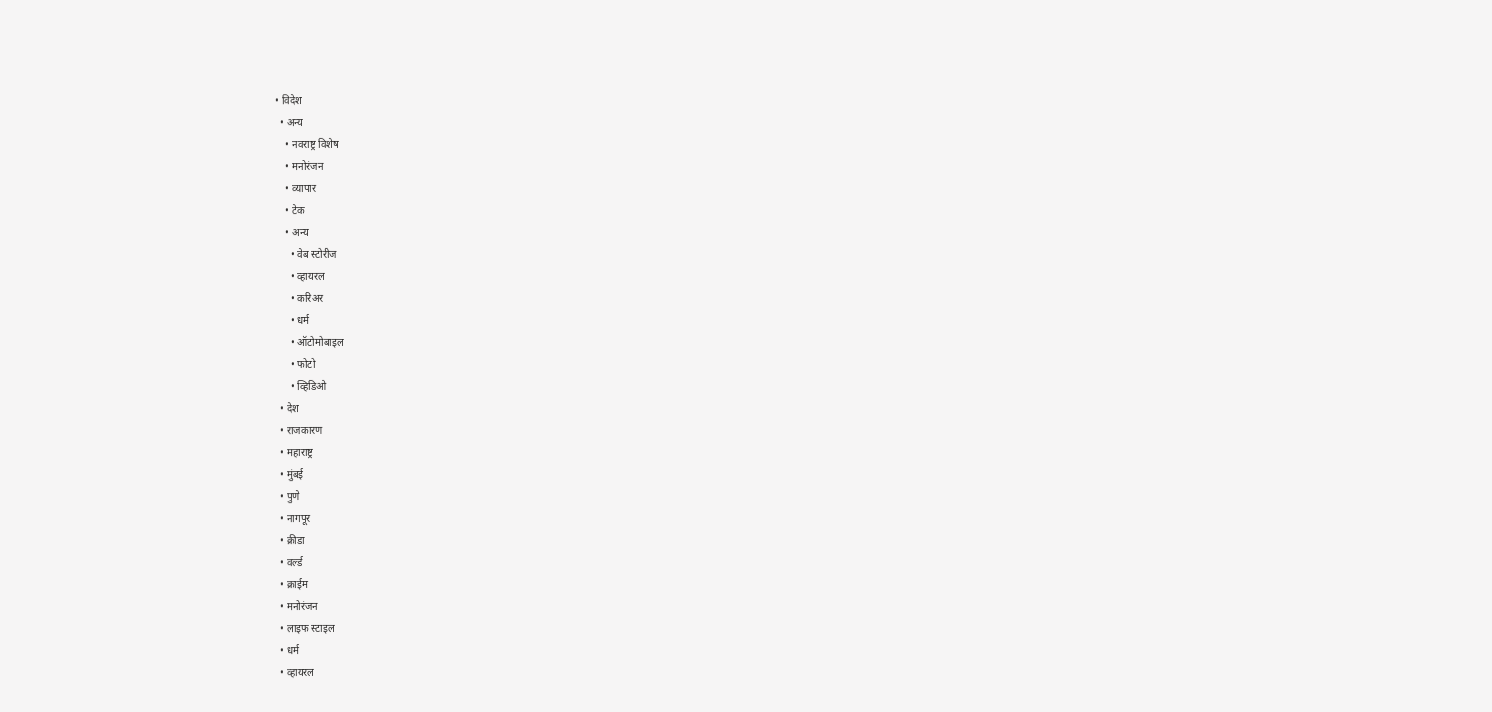• विदेश
  • अन्य
    • नवराष्ट्र विशेष
    • मनोरंजन
    • व्यापार
    • टेक
    • अन्य
      • वेब स्टोरीज
      • व्हायरल
      • करिअर
      • धर्म
      • ऑटोमोबाइल
      • फोटो
      • व्हिडिओ
  • देश
  • राजकारण
  • महाराष्ट्र
  • मुंबई
  • पुणे
  • नागपूर
  • क्रीडा
  • वर्ल्ड
  • क्राईम
  • मनोरंजन
  • लाइफ स्टाइल
  • धर्म
  • व्हायरल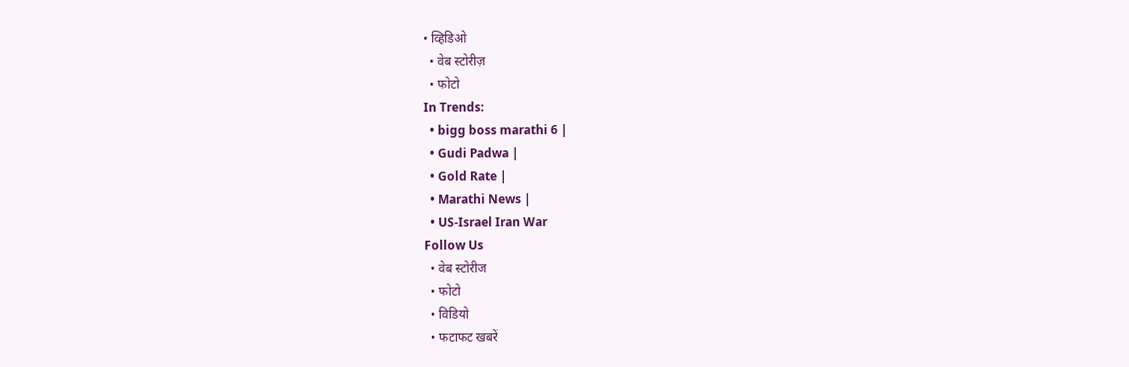• व्हिडिओ
  • वेब स्टोरीज़
  • फोटो
In Trends:
  • bigg boss marathi 6 |
  • Gudi Padwa |
  • Gold Rate |
  • Marathi News |
  • US-Israel Iran War
Follow Us
  • वेब स्टोरीज
  • फोटो
  • विडियो
  • फटाफट खबरें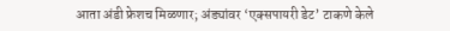आता अंडी फ्रेशच मिळणार; अंड्यांवर ‘एक्सपायरी डेट’ टाकणे केले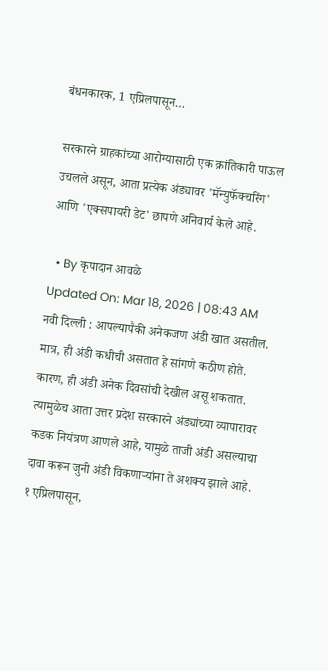बंधनकारक, 1 एप्रिलपासून…

सरकारने ग्राहकांच्या आरोग्यासाठी एक क्रांतिकारी पाऊल उचलले असून, आता प्रत्येक अंड्यावर 'मॅन्युफॅक्चरिंग' आणि 'एक्सपायरी डेट' छापणे अनिवार्य केले आहे.

  • By कृपादान आवळे
Updated On: Mar 18, 2026 | 08:43 AM
नवी दिल्ली : आपल्यापैकी अनेकजण अंडी खात असतील. मात्र, ही अंडी कधीची असतात हे सांगणे कठीण होते. कारण, ही अंडी अनेक दिवसांची देखील असू शकतात. त्यामुळेच आता उत्तर प्रदेश सरकारने अंड्यांच्या व्यापारावर कडक नियंत्रण आणले आहे, यामुळे ताजी अंडी असल्याचा दावा करून जुनी अंडी विकणाऱ्यांना ते अशक्य झाले आहे. १ एप्रिलपासून,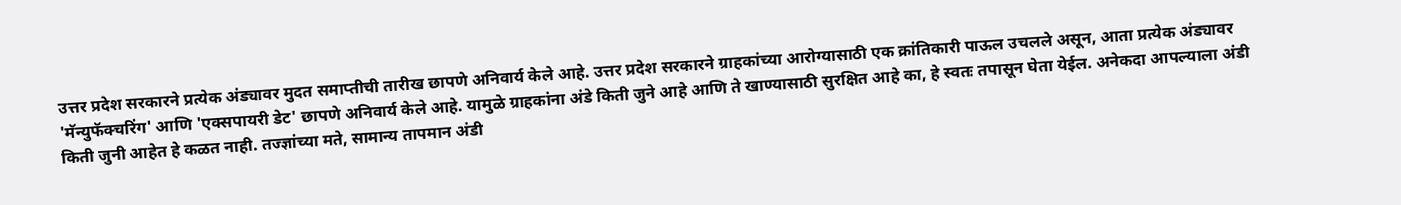उत्तर प्रदेश सरकारने प्रत्येक अंड्यावर मुदत समाप्तीची तारीख छापणे अनिवार्य केले आहे. उत्तर प्रदेश सरकारने ग्राहकांच्या आरोग्यासाठी एक क्रांतिकारी पाऊल उचलले असून, आता प्रत्येक अंड्यावर 'मॅन्युफॅक्चरिंग' आणि 'एक्सपायरी डेट' छापणे अनिवार्य केले आहे. यामुळे ग्राहकांना अंडे किती जुने आहे आणि ते खाण्यासाठी सुरक्षित आहे का, हे स्वतः तपासून घेता येईल. अनेकदा आपल्याला अंडी किती जुनी आहेत हे कळत नाही. तज्ज्ञांच्या मते, सामान्य तापमान अंडी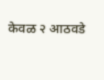केवळ २ आठवडे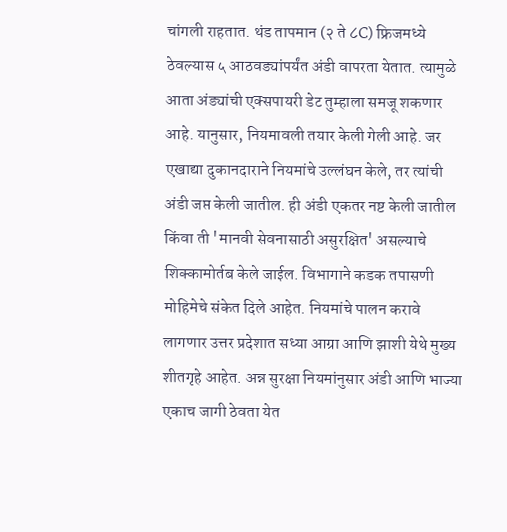चांगली राहतात. थंड तापमान (२ ते ८C) फ्रिजमध्ये ठेवल्यास ५ आठवड्यांपर्यंत अंडी वापरता येतात. त्यामुळे आता अंड्यांची एक्सपायरी डेट तुम्हाला समजू शकणार आहे. यानुसार, नियमावली तयार केली गेली आहे. जर एखाद्या दुकानदाराने नियमांचे उल्लंघन केले, तर त्यांची अंडी जप्त केली जातील. ही अंडी एकतर नष्ट केली जातील किंवा ती 'मानवी सेवनासाठी असुरक्षित' असल्याचे शिक्कामोर्तब केले जाईल. विभागाने कडक तपासणी मोहिमेचे संकेत दिले आहेत. नियमांचे पालन करावे लागणार उत्तर प्रदेशात सध्या आग्रा आणि झाशी येथे मुख्य शीतगृहे आहेत. अन्न सुरक्षा नियमांनुसार अंडी आणि भाज्या एकाच जागी ठेवता येत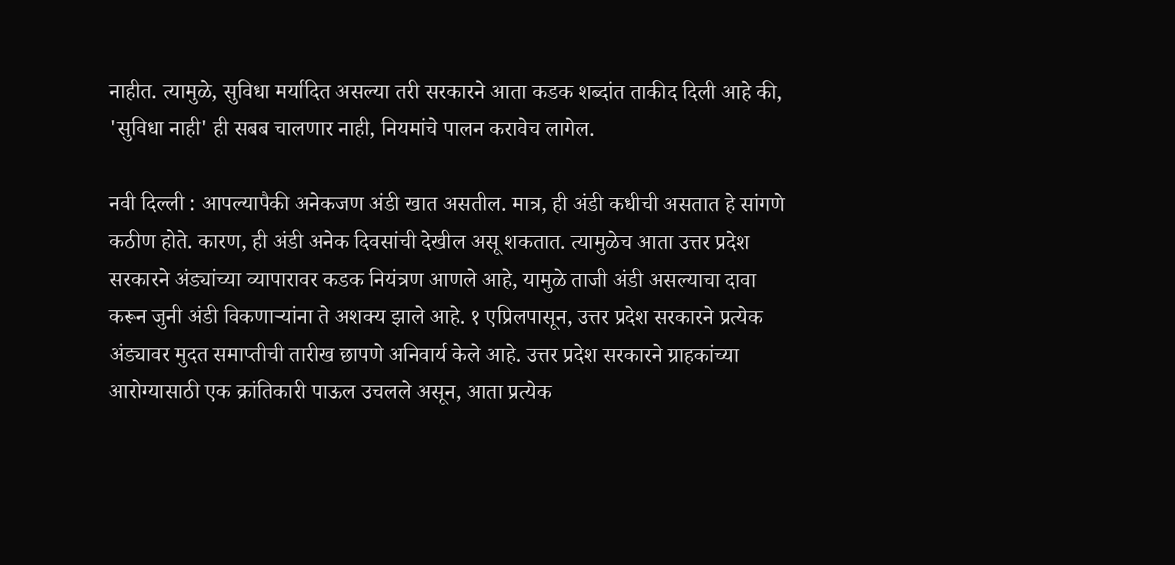नाहीत. त्यामुळे, सुविधा मर्यादित असल्या तरी सरकारने आता कडक शब्दांत ताकीद दिली आहे की, 'सुविधा नाही' ही सबब चालणार नाही, नियमांचे पालन करावेच लागेल.

नवी दिल्ली : आपल्यापैकी अनेकजण अंडी खात असतील. मात्र, ही अंडी कधीची असतात हे सांगणे कठीण होते. कारण, ही अंडी अनेक दिवसांची देखील असू शकतात. त्यामुळेच आता उत्तर प्रदेश सरकारने अंड्यांच्या व्यापारावर कडक नियंत्रण आणले आहे, यामुळे ताजी अंडी असल्याचा दावा करून जुनी अंडी विकणाऱ्यांना ते अशक्य झाले आहे. १ एप्रिलपासून, उत्तर प्रदेश सरकारने प्रत्येक अंड्यावर मुदत समाप्तीची तारीख छापणे अनिवार्य केले आहे. उत्तर प्रदेश सरकारने ग्राहकांच्या आरोग्यासाठी एक क्रांतिकारी पाऊल उचलले असून, आता प्रत्येक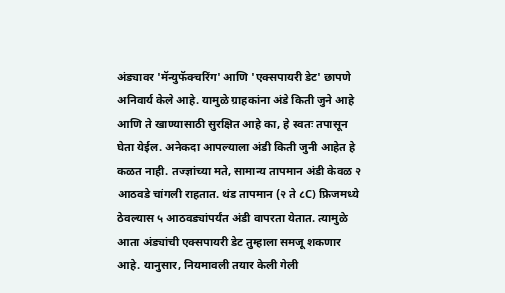अंड्यावर 'मॅन्युफॅक्चरिंग' आणि 'एक्सपायरी डेट' छापणे अनिवार्य केले आहे. यामुळे ग्राहकांना अंडे किती जुने आहे आणि ते खाण्यासाठी सुरक्षित आहे का, हे स्वतः तपासून घेता येईल. अनेकदा आपल्याला अंडी किती जुनी आहेत हे कळत नाही. तज्ज्ञांच्या मते, सामान्य तापमान अंडी केवळ २ आठवडे चांगली राहतात. थंड तापमान (२ ते ८C) फ्रिजमध्ये ठेवल्यास ५ आठवड्यांपर्यंत अंडी वापरता येतात. त्यामुळे आता अंड्यांची एक्सपायरी डेट तुम्हाला समजू शकणार आहे. यानुसार, नियमावली तयार केली गेली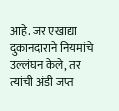आहे. जर एखाद्या दुकानदाराने नियमांचे उल्लंघन केले, तर त्यांची अंडी जप्त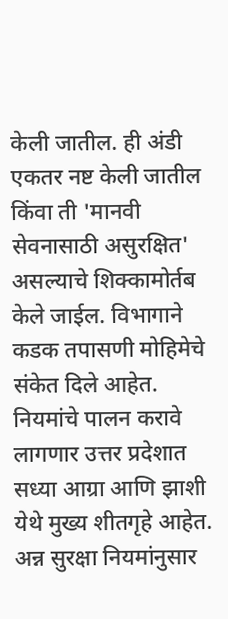केली जातील. ही अंडी एकतर नष्ट केली जातील किंवा ती 'मानवी सेवनासाठी असुरक्षित' असल्याचे शिक्कामोर्तब केले जाईल. विभागाने कडक तपासणी मोहिमेचे संकेत दिले आहेत. नियमांचे पालन करावे लागणार उत्तर प्रदेशात सध्या आग्रा आणि झाशी येथे मुख्य शीतगृहे आहेत. अन्न सुरक्षा नियमांनुसार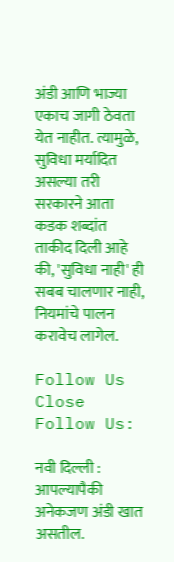अंडी आणि भाज्या एकाच जागी ठेवता येत नाहीत. त्यामुळे, सुविधा मर्यादित असल्या तरी सरकारने आता कडक शब्दांत ताकीद दिली आहे की, 'सुविधा नाही' ही सबब चालणार नाही, नियमांचे पालन करावेच लागेल.

Follow Us
Close
Follow Us:

नवी दिल्ली : आपल्यापैकी अनेकजण अंडी खात असतील.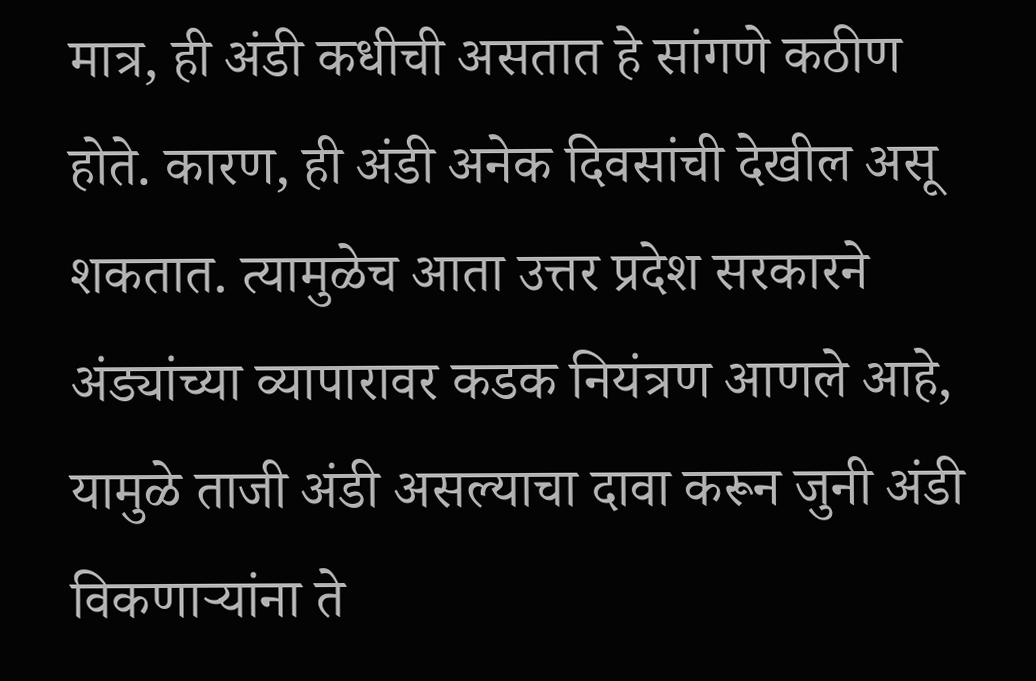मात्र, ही अंडी कधीची असतात हे सांगणे कठीण होते. कारण, ही अंडी अनेक दिवसांची देखील असू शकतात. त्यामुळेच आता उत्तर प्रदेश सरकारने अंड्यांच्या व्यापारावर कडक नियंत्रण आणले आहे, यामुळे ताजी अंडी असल्याचा दावा करून जुनी अंडी विकणाऱ्यांना ते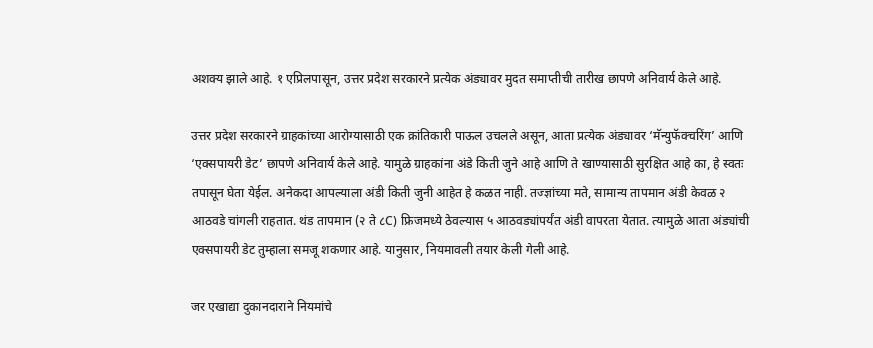अशक्य झाले आहे. १ एप्रिलपासून, उत्तर प्रदेश सरकारने प्रत्येक अंड्यावर मुदत समाप्तीची तारीख छापणे अनिवार्य केले आहे.

उत्तर प्रदेश सरकारने ग्राहकांच्या आरोग्यासाठी एक क्रांतिकारी पाऊल उचलले असून, आता प्रत्येक अंड्यावर ‘मॅन्युफॅक्चरिंग’ आणि ‘एक्सपायरी डेट’ छापणे अनिवार्य केले आहे. यामुळे ग्राहकांना अंडे किती जुने आहे आणि ते खाण्यासाठी सुरक्षित आहे का, हे स्वतः तपासून घेता येईल. अनेकदा आपल्याला अंडी किती जुनी आहेत हे कळत नाही. तज्ज्ञांच्या मते, सामान्य तापमान अंडी केवळ २ आठवडे चांगली राहतात. थंड तापमान (२ ते ८C) फ्रिजमध्ये ठेवल्यास ५ आठवड्यांपर्यंत अंडी वापरता येतात. त्यामुळे आता अंड्यांची एक्सपायरी डेट तुम्हाला समजू शकणार आहे. यानुसार, नियमावली तयार केली गेली आहे.

जर एखाद्या दुकानदाराने नियमांचे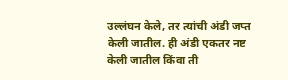उल्लंघन केले, तर त्यांची अंडी जप्त केली जातील. ही अंडी एकतर नष्ट केली जातील किंवा ती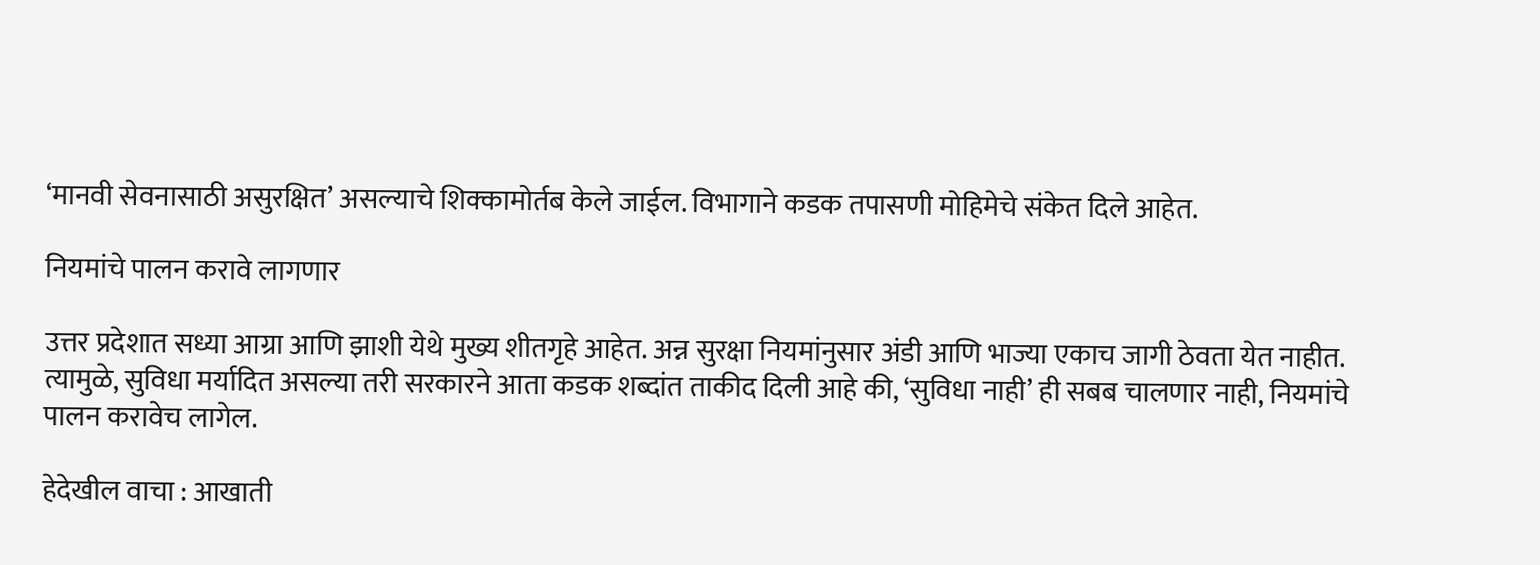‘मानवी सेवनासाठी असुरक्षित’ असल्याचे शिक्कामोर्तब केले जाईल. विभागाने कडक तपासणी मोहिमेचे संकेत दिले आहेत.

नियमांचे पालन करावे लागणार

उत्तर प्रदेशात सध्या आग्रा आणि झाशी येथे मुख्य शीतगृहे आहेत. अन्न सुरक्षा नियमांनुसार अंडी आणि भाज्या एकाच जागी ठेवता येत नाहीत. त्यामुळे, सुविधा मर्यादित असल्या तरी सरकारने आता कडक शब्दांत ताकीद दिली आहे की, ‘सुविधा नाही’ ही सबब चालणार नाही, नियमांचे पालन करावेच लागेल.

हेदेखील वाचा : आखाती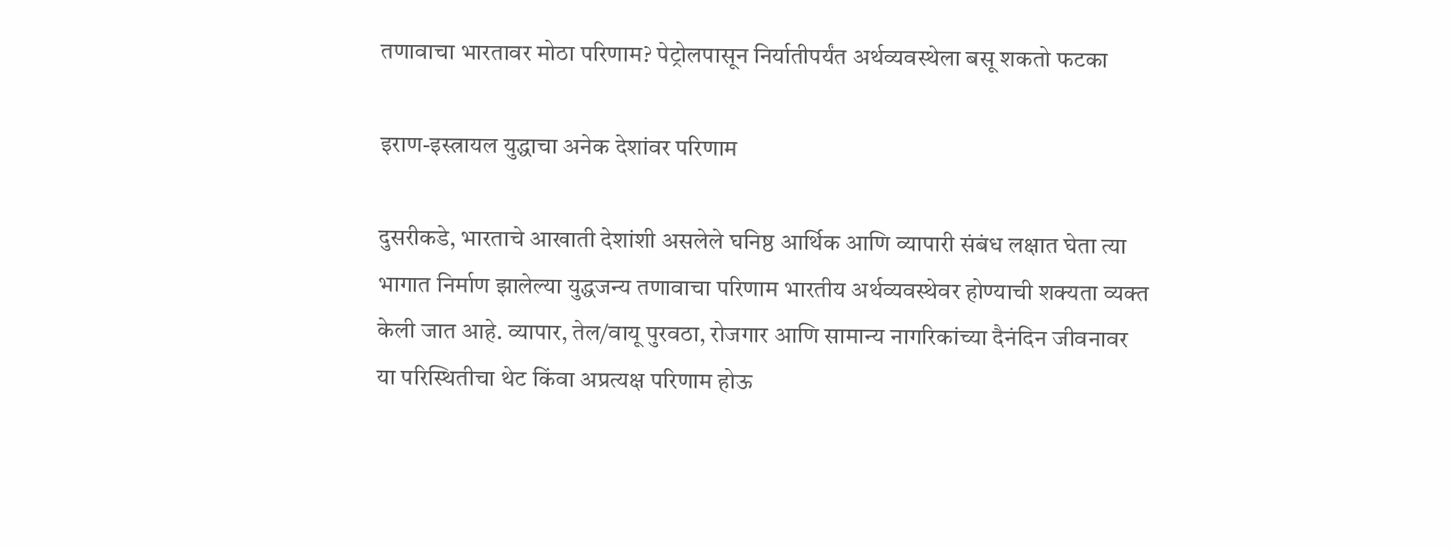तणावाचा भारतावर मोठा परिणाम? पेट्रोलपासून निर्यातीपर्यंत अर्थव्यवस्थेला बसू शकतो फटका

इराण-इस्त्रायल युद्धाचा अनेक देशांवर परिणाम

दुसरीकडे, भारताचे आखाती देशांशी असलेले घनिष्ठ आर्थिक आणि व्यापारी संबंध लक्षात घेता त्या भागात निर्माण झालेल्या युद्धजन्य तणावाचा परिणाम भारतीय अर्थव्यवस्थेवर होण्याची शक्यता व्यक्त केली जात आहे. व्यापार, तेल/वायू पुरवठा, रोजगार आणि सामान्य नागरिकांच्या दैनंदिन जीवनावर या परिस्थितीचा थेट किंवा अप्रत्यक्ष परिणाम होऊ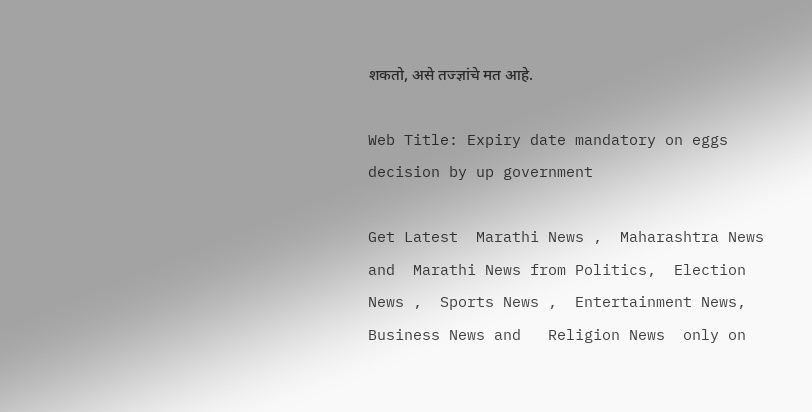शकतो, असे तज्ज्ञांचे मत आहे.

Web Title: Expiry date mandatory on eggs decision by up government

Get Latest  Marathi News ,  Maharashtra News and  Marathi News from Politics,  Election News ,  Sports News ,  Entertainment News,  Business News and   Religion News  only on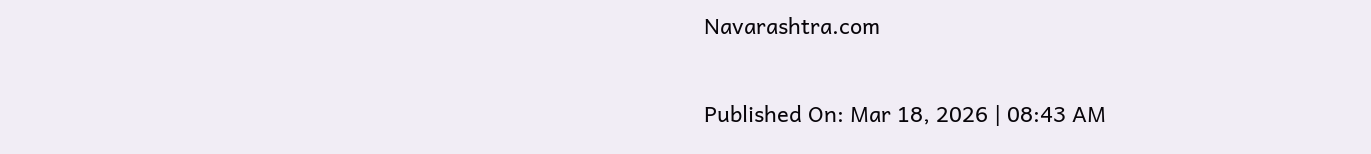Navarashtra.com

Published On: Mar 18, 2026 | 08:43 AM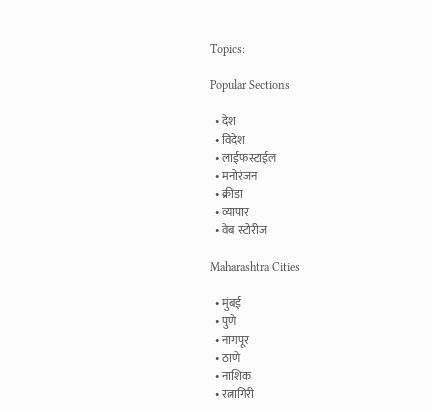Topics:

Popular Sections

  • देश
  • विदेश
  • लाईफस्टाईल
  • मनोरंजन
  • क्रीडा
  • व्यापार
  • वेब स्टोरीज

Maharashtra Cities

  • मुंबई
  • पुणे
  • नागपूर
  • ठाणे
  • नाशिक
  • रत्नागिरी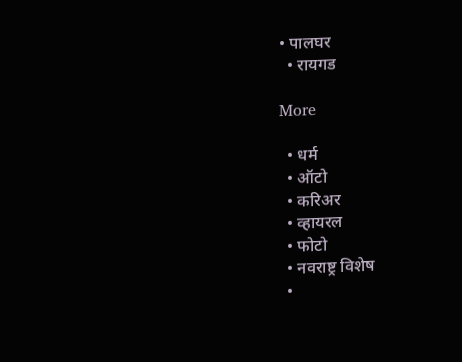• पालघर
  • रायगड

More

  • धर्म
  • ऑटो
  • करिअर
  • व्हायरल
  • फोटो
  • नवराष्ट्र विशेष
  •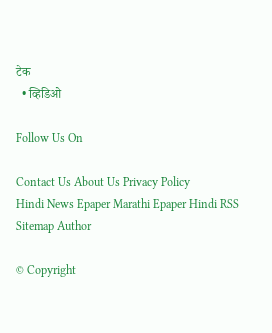टेक
  • व्हिडिओ

Follow Us On

Contact Us About Us Privacy Policy
Hindi News Epaper Marathi Epaper Hindi RSS Sitemap Author

© Copyright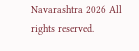Navarashtra 2026 All rights reserved.